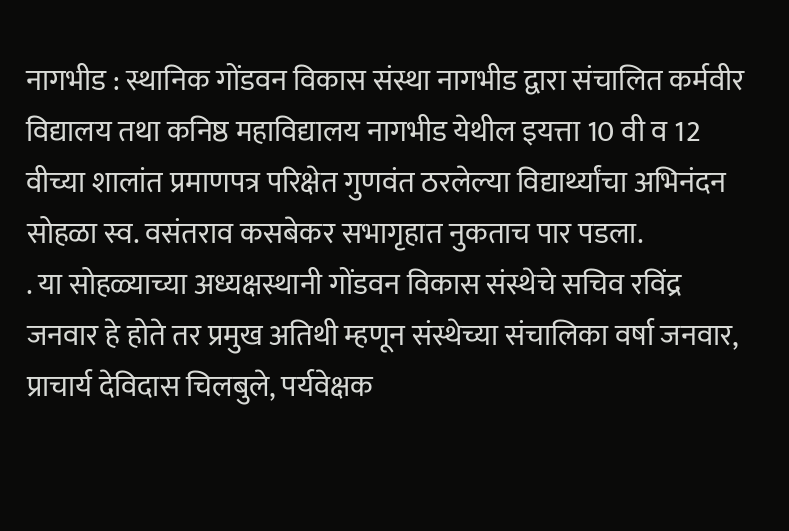नागभीड : स्थानिक गोंडवन विकास संस्था नागभीड द्वारा संचालित कर्मवीर विद्यालय तथा कनिष्ठ महाविद्यालय नागभीड येथील इयत्ता 10 वी व 12 वीच्या शालांत प्रमाणपत्र परिक्षेत गुणवंत ठरलेल्या विद्यार्थ्यांचा अभिनंदन सोहळा स्व. वसंतराव कसबेकर सभागृहात नुकताच पार पडला.
. या सोहळ्याच्या अध्यक्षस्थानी गोंडवन विकास संस्थेचे सचिव रविंद्र जनवार हे होते तर प्रमुख अतिथी म्हणून संस्थेच्या संचालिका वर्षा जनवार, प्राचार्य देविदास चिलबुले, पर्यवेक्षक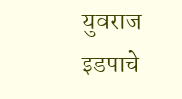युवराज इडपाचे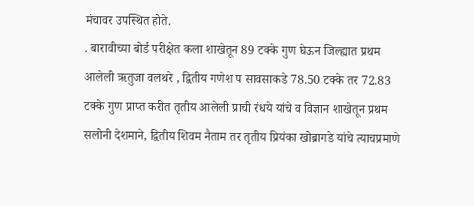मंचावर उपस्थित होते.
. बारावीच्या बोर्ड परीक्षेत कला शाखेतून 89 टक्के गुण घेऊन जिल्ह्यात प्रथम आलेली ऋतुजा वलथरे , द्वितीय गणेश प सावसाकडे 78.50 टक्के तर 72.83 टक्के गुण प्राप्त करीत तृतीय आलेली प्राची रंधये यांचे व विज्ञान शाखेतून प्रथम सलोनी देशमाने, द्वितीय शिवम नैताम तर तृतीय प्रियंका खोब्रागडे यांचे त्याचप्रमाणे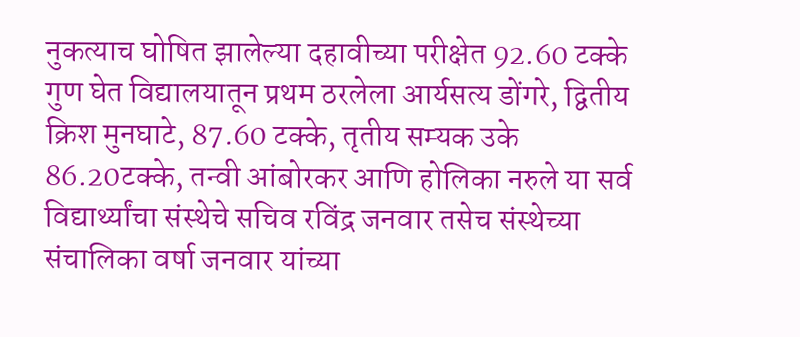नुकत्याच घोषित झालेल्या दहावीच्या परीक्षेत 92.60 टक्के गुण घेत विद्यालयातून प्रथम ठरलेला आर्यसत्य डोंगरे, द्वितीय क्रिश मुनघाटे, 87.60 टक्के, तृतीय सम्यक उके 86.20टक्के, तन्वी आंबोरकर आणि होलिका नरुले या सर्व विद्यार्थ्यांचा संस्थेचे सचिव रविंद्र जनवार तसेच संस्थेच्या संचालिका वर्षा जनवार यांच्या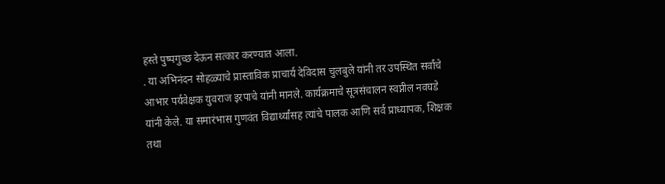हस्ते पुष्पगुच्छ देऊन सत्कार करण्यात आला.
. या अभिनंदन सोहळ्याचे प्रास्ताविक प्राचार्य देविदास चुलबुले यांनी तर उपस्थित सर्वांचे आभार पर्यवेक्षक युवराज इरपाचे यांनी मानले. कार्यक्रमाचे सूत्रसंचालन स्वप्नील नवघडे यांनी केले. या समारंभास गुणवंत विद्यार्थ्यांसह त्यांचे पालक आणि सर्व प्राध्यापक, शिक्षक तथा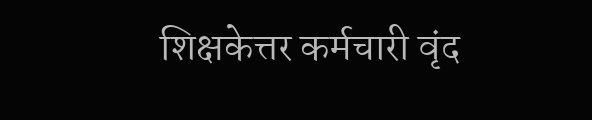शिक्षकेत्तर कर्मचारी वृंद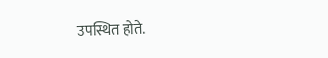उपस्थित होते.